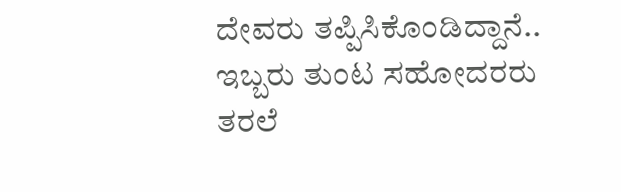ದೇವರು ತಪ್ಪಿಸಿಕೊಂಡಿದ್ದಾನೆ..
ಇಬ್ಬರು ತುಂಟ ಸಹೋದರರು ತರಲೆ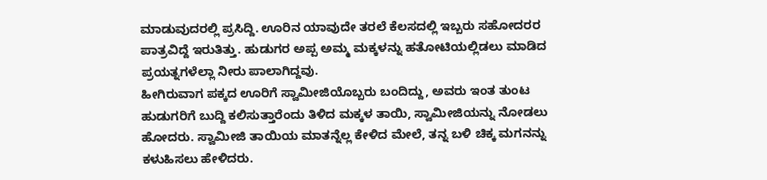ಮಾಡುವುದರಲ್ಲಿ ಪ್ರಸಿದ್ದಿ. ಊರಿನ ಯಾವುದೇ ತರಲೆ ಕೆಲಸದಲ್ಲಿ ಇಬ್ಬರು ಸಹೋದರರ ಪಾತ್ರವಿದ್ದೆ ಇರುತಿತ್ತು. ಹುಡುಗರ ಅಪ್ಪ ಅಮ್ಮ ಮಕ್ಕಳನ್ನು ಹತೋಟಿಯಲ್ಲಿಡಲು ಮಾಡಿದ ಪ್ರಯತ್ನಗಳೆಲ್ಲಾ ನೀರು ಪಾಲಾಗಿದ್ದವು.
ಹೀಗಿರುವಾಗ ಪಕ್ಕದ ಊರಿಗೆ ಸ್ವಾಮೀಜಿಯೊಬ್ಬರು ಬಂದಿದ್ದು, ಅವರು ಇಂತ ತುಂಟ ಹುಡುಗರಿಗೆ ಬುದ್ದಿ ಕಲಿಸುತ್ತಾರೆಂದು ತಿಳಿದ ಮಕ್ಕಳ ತಾಯಿ, ಸ್ವಾಮೀಜಿಯನ್ನು ನೋಡಲು ಹೋದರು. ಸ್ವಾಮೀಜಿ ತಾಯಿಯ ಮಾತನ್ನೆಲ್ಲ ಕೇಳಿದ ಮೇಲೆ, ತನ್ನ ಬಳಿ ಚಿಕ್ಕ ಮಗನನ್ನು ಕಳುಹಿಸಲು ಹೇಳಿದರು.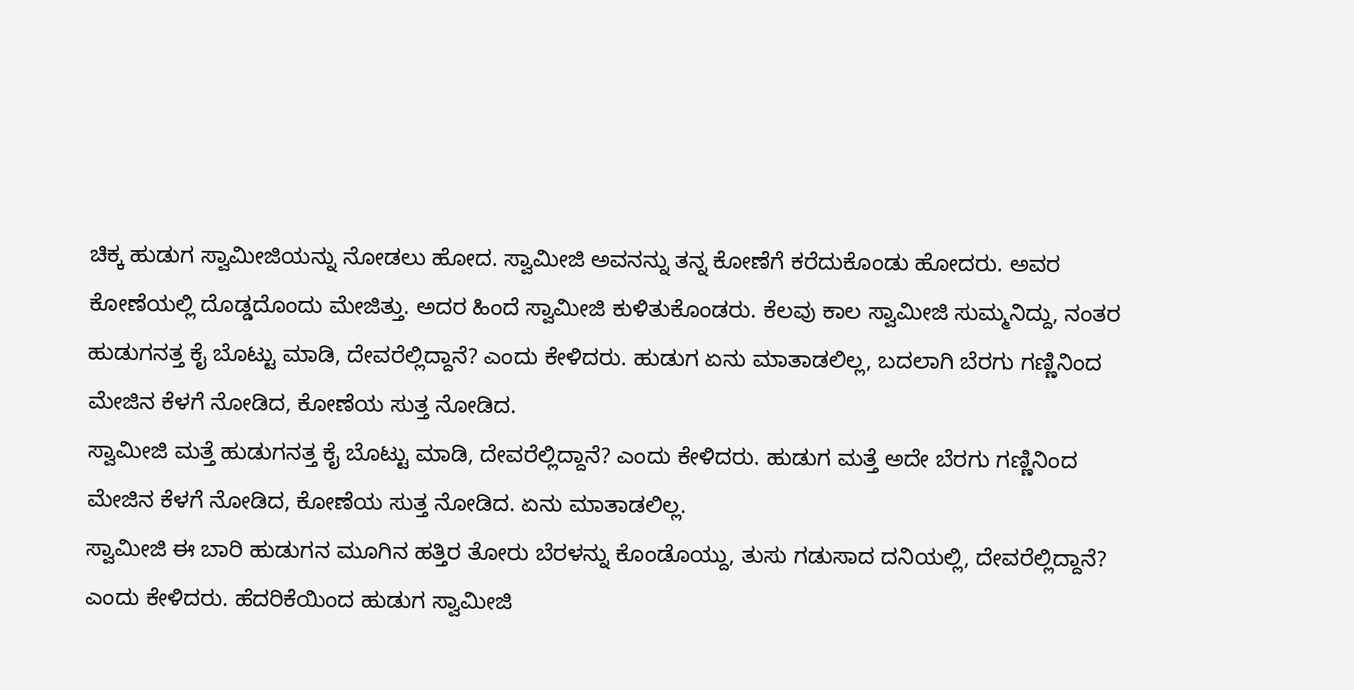ಚಿಕ್ಕ ಹುಡುಗ ಸ್ವಾಮೀಜಿಯನ್ನು ನೋಡಲು ಹೋದ. ಸ್ವಾಮೀಜಿ ಅವನನ್ನು ತನ್ನ ಕೋಣೆಗೆ ಕರೆದುಕೊಂಡು ಹೋದರು. ಅವರ ಕೋಣೆಯಲ್ಲಿ ದೊಡ್ಡದೊಂದು ಮೇಜಿತ್ತು. ಅದರ ಹಿಂದೆ ಸ್ವಾಮೀಜಿ ಕುಳಿತುಕೊಂಡರು. ಕೆಲವು ಕಾಲ ಸ್ವಾಮೀಜಿ ಸುಮ್ಮನಿದ್ದು, ನಂತರ ಹುಡುಗನತ್ತ ಕೈ ಬೊಟ್ಟು ಮಾಡಿ, ದೇವರೆಲ್ಲಿದ್ದಾನೆ? ಎಂದು ಕೇಳಿದರು. ಹುಡುಗ ಏನು ಮಾತಾಡಲಿಲ್ಲ, ಬದಲಾಗಿ ಬೆರಗು ಗಣ್ಣಿನಿಂದ ಮೇಜಿನ ಕೆಳಗೆ ನೋಡಿದ, ಕೋಣೆಯ ಸುತ್ತ ನೋಡಿದ.
ಸ್ವಾಮೀಜಿ ಮತ್ತೆ ಹುಡುಗನತ್ತ ಕೈ ಬೊಟ್ಟು ಮಾಡಿ, ದೇವರೆಲ್ಲಿದ್ದಾನೆ? ಎಂದು ಕೇಳಿದರು. ಹುಡುಗ ಮತ್ತೆ ಅದೇ ಬೆರಗು ಗಣ್ಣಿನಿಂದ ಮೇಜಿನ ಕೆಳಗೆ ನೋಡಿದ, ಕೋಣೆಯ ಸುತ್ತ ನೋಡಿದ. ಏನು ಮಾತಾಡಲಿಲ್ಲ.
ಸ್ವಾಮೀಜಿ ಈ ಬಾರಿ ಹುಡುಗನ ಮೂಗಿನ ಹತ್ತಿರ ತೋರು ಬೆರಳನ್ನು ಕೊಂಡೊಯ್ದು, ತುಸು ಗಡುಸಾದ ದನಿಯಲ್ಲಿ, ದೇವರೆಲ್ಲಿದ್ದಾನೆ? ಎಂದು ಕೇಳಿದರು. ಹೆದರಿಕೆಯಿಂದ ಹುಡುಗ ಸ್ವಾಮೀಜಿ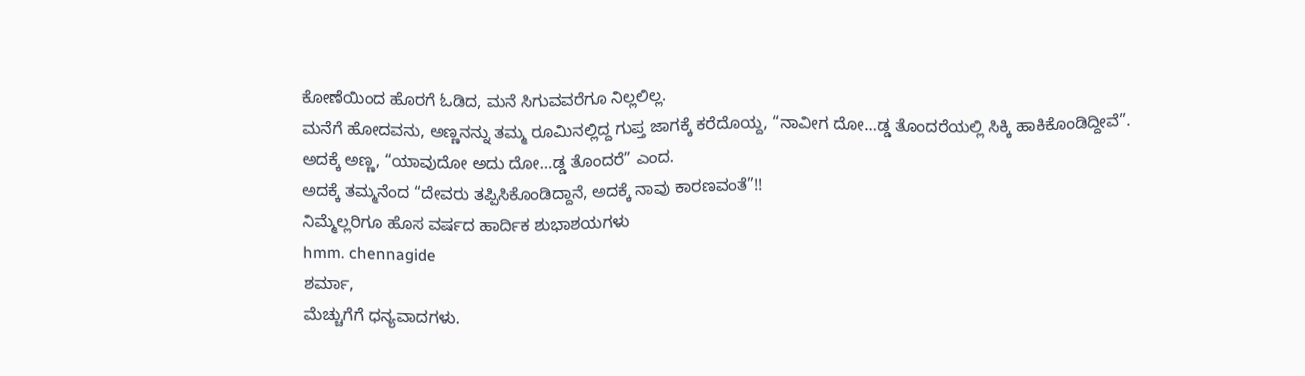ಕೋಣೆಯಿಂದ ಹೊರಗೆ ಓಡಿದ, ಮನೆ ಸಿಗುವವರೆಗೂ ನಿಲ್ಲಲಿಲ್ಲ.
ಮನೆಗೆ ಹೋದವನು, ಅಣ್ಣನನ್ನು ತಮ್ಮ ರೂಮಿನಲ್ಲಿದ್ದ ಗುಪ್ತ ಜಾಗಕ್ಕೆ ಕರೆದೊಯ್ದ, “ನಾವೀಗ ದೋ…ಡ್ಡ ತೊಂದರೆಯಲ್ಲಿ ಸಿಕ್ಕಿ ಹಾಕಿಕೊಂಡಿದ್ದೀವೆ”. ಅದಕ್ಕೆ ಅಣ್ಣ, “ಯಾವುದೋ ಅದು ದೋ…ಡ್ಡ ತೊಂದರೆ” ಎಂದ.
ಅದಕ್ಕೆ ತಮ್ಮನೆಂದ “ದೇವರು ತಪ್ಪಿಸಿಕೊಂಡಿದ್ದಾನೆ, ಅದಕ್ಕೆ ನಾವು ಕಾರಣವಂತೆ”!!
ನಿಮ್ಮೆಲ್ಲರಿಗೂ ಹೊಸ ವರ್ಷದ ಹಾರ್ದಿಕ ಶುಭಾಶಯಗಳು
hmm. chennagide
ಶರ್ಮಾ,
ಮೆಚ್ಚುಗೆಗೆ ಧನ್ಯವಾದಗಳು.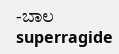-ಬಾಲ
superragide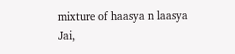mixture of haasya n laasya
Jai,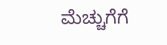ಮೆಚ್ಚುಗೆಗೆ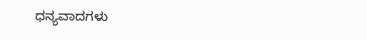ಧನ್ಯವಾದಗಳು